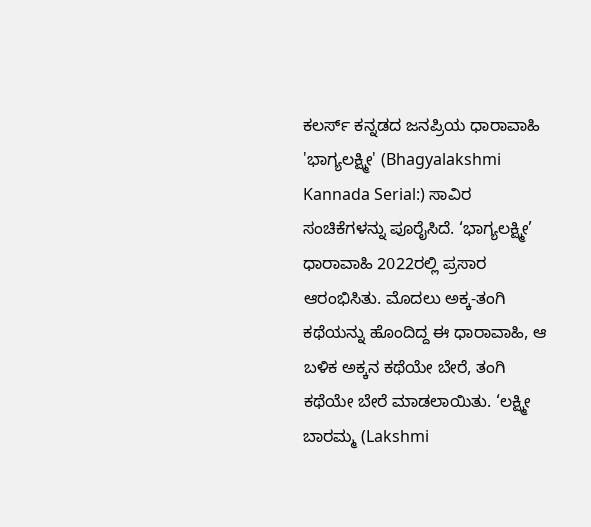ಕಲರ್ಸ್ ಕನ್ನಡದ ಜನಪ್ರಿಯ ಧಾರಾವಾಹಿ 'ಭಾಗ್ಯಲಕ್ಷ್ಮೀ' (Bhagyalakshmi Kannada Serial:) ಸಾವಿರ ಸಂಚಿಕೆಗಳನ್ನು ಪೂರೈಸಿದೆ. ‘ಭಾಗ್ಯಲಕ್ಷ್ಮೀ’ ಧಾರಾವಾಹಿ 2022ರಲ್ಲಿ ಪ್ರಸಾರ ಆರಂಭಿಸಿತು. ಮೊದಲು ಅಕ್ಕ-ತಂಗಿ ಕಥೆಯನ್ನು ಹೊಂದಿದ್ದ ಈ ಧಾರಾವಾಹಿ, ಆ ಬಳಿಕ ಅಕ್ಕನ ಕಥೆಯೇ ಬೇರೆ, ತಂಗಿ ಕಥೆಯೇ ಬೇರೆ ಮಾಡಲಾಯಿತು. ‘ಲಕ್ಷ್ಮೀ ಬಾರಮ್ಮ (Lakshmi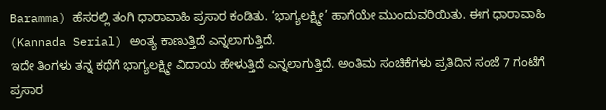Baramma) ಹೆಸರಲ್ಲಿ ತಂಗಿ ಧಾರಾವಾಹಿ ಪ್ರಸಾರ ಕಂಡಿತು. ‘ಭಾಗ್ಯಲಕ್ಷ್ಮೀ’ ಹಾಗೆಯೇ ಮುಂದುವರಿಯಿತು. ಈಗ ಧಾರಾವಾಹಿ (Kannada Serial) ಅಂತ್ಯ ಕಾಣುತ್ತಿದೆ ಎನ್ನಲಾಗುತ್ತಿದೆ.
ಇದೇ ತಿಂಗಳು ತನ್ನ ಕಥೆಗೆ ಭಾಗ್ಯಲಕ್ಷ್ಮೀ ವಿದಾಯ ಹೇಳುತ್ತಿದೆ ಎನ್ನಲಾಗುತ್ತಿದೆ. ಅಂತಿಮ ಸಂಚಿಕೆಗಳು ಪ್ರತಿದಿನ ಸಂಜೆ 7 ಗಂಟೆಗೆ ಪ್ರಸಾರ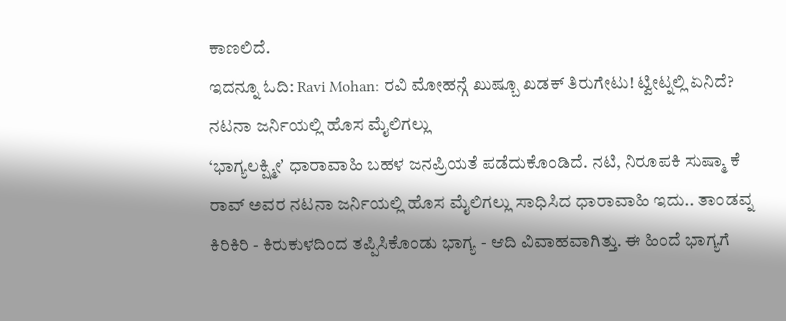ಕಾಣಲಿದೆ.
ಇದನ್ನೂ ಓದಿ: Ravi Mohan: ರವಿ ಮೋಹನ್ಗೆ ಖುಷ್ಬೂ ಖಡಕ್ ತಿರುಗೇಟು! ಟ್ವೀಟ್ನಲ್ಲಿ ಏನಿದೆ?
ನಟನಾ ಜರ್ನಿಯಲ್ಲಿ ಹೊಸ ಮೈಲಿಗಲ್ಲು
‘ಭಾಗ್ಯಲಕ್ಷ್ಮೀʼ ಧಾರಾವಾಹಿ ಬಹಳ ಜನಪ್ರಿಯತೆ ಪಡೆದುಕೊಂಡಿದೆ. ನಟಿ, ನಿರೂಪಕಿ ಸುಷ್ಮಾ ಕೆ ರಾವ್ ಅವರ ನಟನಾ ಜರ್ನಿಯಲ್ಲಿ ಹೊಸ ಮೈಲಿಗಲ್ಲು ಸಾಧಿಸಿದ ಧಾರಾವಾಹಿ ಇದು.. ತಾಂಡವ್ನ ಕಿರಿಕಿರಿ - ಕಿರುಕುಳದಿಂದ ತಪ್ಪಿಸಿಕೊಂಡು ಭಾಗ್ಯ - ಆದಿ ವಿವಾಹವಾಗಿತ್ತು. ಈ ಹಿಂದೆ ಭಾಗ್ಯಗೆ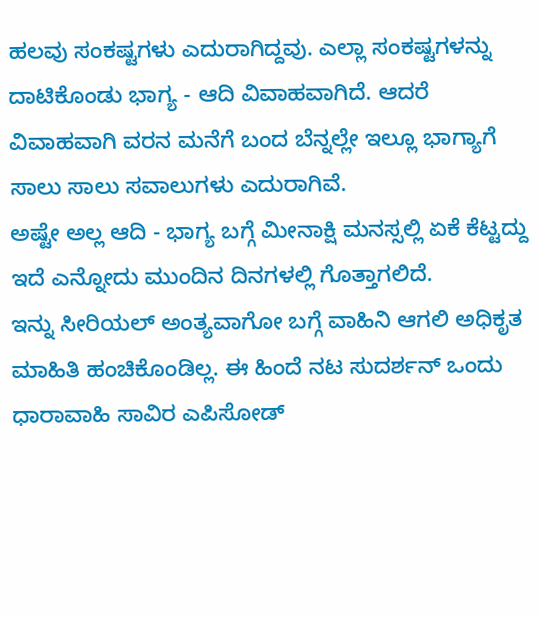ಹಲವು ಸಂಕಷ್ಟಗಳು ಎದುರಾಗಿದ್ದವು. ಎಲ್ಲಾ ಸಂಕಷ್ಟಗಳನ್ನು ದಾಟಿಕೊಂಡು ಭಾಗ್ಯ - ಆದಿ ವಿವಾಹವಾಗಿದೆ. ಆದರೆ ವಿವಾಹವಾಗಿ ವರನ ಮನೆಗೆ ಬಂದ ಬೆನ್ನಲ್ಲೇ ಇಲ್ಲೂ ಭಾಗ್ಯಾಗೆ ಸಾಲು ಸಾಲು ಸವಾಲುಗಳು ಎದುರಾಗಿವೆ.
ಅಷ್ಟೇ ಅಲ್ಲ ಆದಿ - ಭಾಗ್ಯ ಬಗ್ಗೆ ಮೀನಾಕ್ಷಿ ಮನಸ್ಸಲ್ಲಿ ಏಕೆ ಕೆಟ್ಟದ್ದು ಇದೆ ಎನ್ನೋದು ಮುಂದಿನ ದಿನಗಳಲ್ಲಿ ಗೊತ್ತಾಗಲಿದೆ.
ಇನ್ನು ಸೀರಿಯಲ್ ಅಂತ್ಯವಾಗೋ ಬಗ್ಗೆ ವಾಹಿನಿ ಆಗಲಿ ಅಧಿಕೃತ ಮಾಹಿತಿ ಹಂಚಿಕೊಂಡಿಲ್ಲ. ಈ ಹಿಂದೆ ನಟ ಸುದರ್ಶನ್ ಒಂದು ಧಾರಾವಾಹಿ ಸಾವಿರ ಎಪಿಸೋಡ್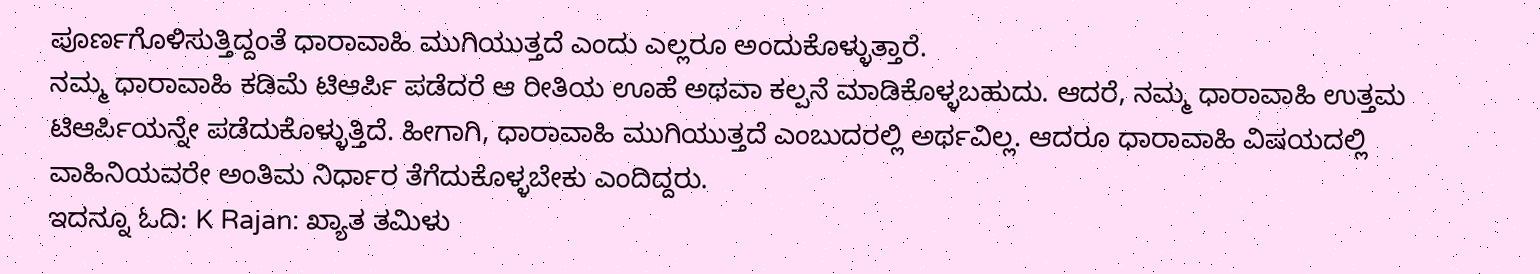ಪೂರ್ಣಗೊಳಿಸುತ್ತಿದ್ದಂತೆ ಧಾರಾವಾಹಿ ಮುಗಿಯುತ್ತದೆ ಎಂದು ಎಲ್ಲರೂ ಅಂದುಕೊಳ್ಳುತ್ತಾರೆ.
ನಮ್ಮ ಧಾರಾವಾಹಿ ಕಡಿಮೆ ಟಿಆರ್ಪಿ ಪಡೆದರೆ ಆ ರೀತಿಯ ಊಹೆ ಅಥವಾ ಕಲ್ಪನೆ ಮಾಡಿಕೊಳ್ಳಬಹುದು. ಆದರೆ, ನಮ್ಮ ಧಾರಾವಾಹಿ ಉತ್ತಮ ಟಿಆರ್ಪಿಯನ್ನೇ ಪಡೆದುಕೊಳ್ಳುತ್ತಿದೆ. ಹೀಗಾಗಿ, ಧಾರಾವಾಹಿ ಮುಗಿಯುತ್ತದೆ ಎಂಬುದರಲ್ಲಿ ಅರ್ಥವಿಲ್ಲ. ಆದರೂ ಧಾರಾವಾಹಿ ವಿಷಯದಲ್ಲಿ ವಾಹಿನಿಯವರೇ ಅಂತಿಮ ನಿರ್ಧಾರ ತೆಗೆದುಕೊಳ್ಳಬೇಕು ಎಂದಿದ್ದರು.
ಇದನ್ನೂ ಓದಿ: K Rajan: ಖ್ಯಾತ ತಮಿಳು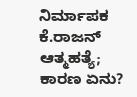ನಿರ್ಮಾಪಕ ಕೆ.ರಾಜನ್ ಆತ್ಮಹತ್ಯೆ; ಕಾರಣ ಏನು?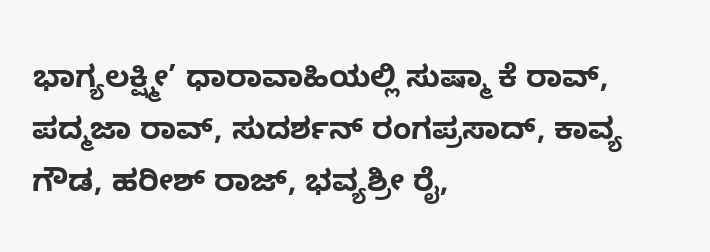ಭಾಗ್ಯಲಕ್ಷ್ಮೀ’ ಧಾರಾವಾಹಿಯಲ್ಲಿ ಸುಷ್ಮಾ ಕೆ ರಾವ್, ಪದ್ಮಜಾ ರಾವ್, ಸುದರ್ಶನ್ ರಂಗಪ್ರಸಾದ್, ಕಾವ್ಯ ಗೌಡ, ಹರೀಶ್ ರಾಜ್, ಭವ್ಯಶ್ರೀ ರೈ,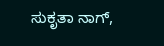ಸುಕೃತಾ ನಾಗ್,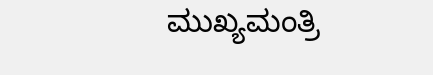ಮುಖ್ಯಮಂತ್ರಿ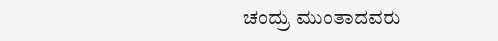ಚಂದ್ರು ಮುಂತಾದವರು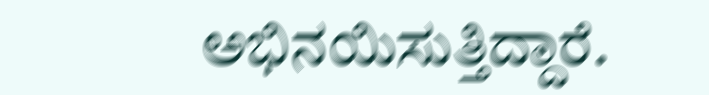ಅಭಿನಯಿಸುತ್ತಿದ್ದಾರೆ.